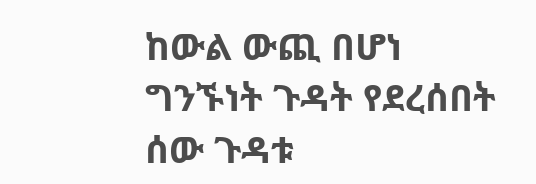ከውል ውጪ በሆነ ግንኙነት ጉዳት የደረሰበት ሰው ጉዳቱ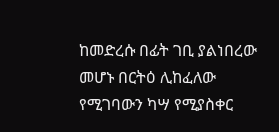ከመድረሱ በፊት ገቢ ያልነበረው መሆኑ በርትዕ ሊከፈለው የሚገባውን ካሣ የሚያስቀር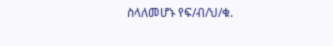ስላለመሆኑ የፍ/ብ/ህ/ቁ.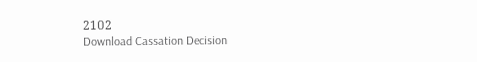21ዐ2
Download Cassation Decision